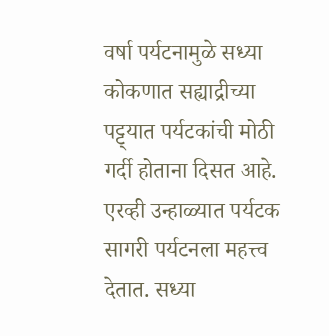वर्षा पर्यटनामुळे सध्या कोकणात सह्याद्रीच्या पट्ट्यात पर्यटकांची मोठी गर्दी होताना दिसत आहे. एरव्ही उन्हाळ्यात पर्यटक सागरी पर्यटनला महत्त्व देतात. सध्या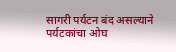सागरी पर्यटन बंद असल्याने पर्यटकांचा ओघ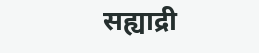सह्याद्री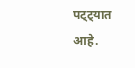पट्ट्यात आहे.